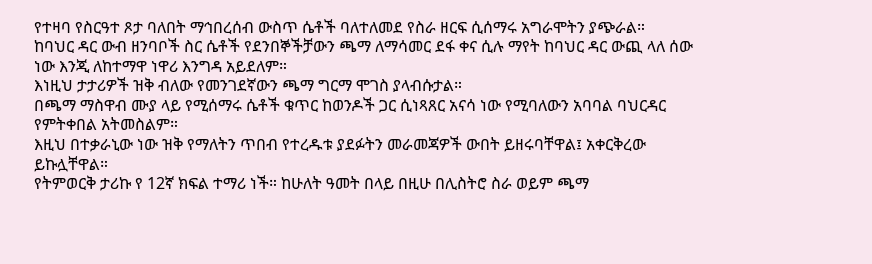የተዛባ የስርዓተ ጾታ ባለበት ማኅበረሰብ ውስጥ ሴቶች ባለተለመደ የስራ ዘርፍ ሲሰማሩ አግራሞትን ያጭራል።
ከባህር ዳር ውብ ዘንባቦች ስር ሴቶች የደንበኞችቻውን ጫማ ለማሳመር ደፋ ቀና ሲሉ ማየት ከባህር ዳር ውጪ ላለ ሰው ነው እንጂ ለከተማዋ ነዋሪ እንግዳ አይደለም።
እነዚህ ታታሪዎች ዝቅ ብለው የመንገደኛውን ጫማ ግርማ ሞገስ ያላብሱታል።
በጫማ ማስዋብ ሙያ ላይ የሚሰማሩ ሴቶች ቁጥር ከወንዶች ጋር ሲነጻጸር አናሳ ነው የሚባለውን አባባል ባህርዳር የምትቀበል አትመስልም።
እዚህ በተቃራኒው ነው ዝቅ የማለትን ጥበብ የተረዱቱ ያደፉትን መራመጃዎች ውበት ይዘሩባቸዋል፤ አቀርቅረው ይኩሏቸዋል።
የትምወርቅ ታሪኩ የ 12ኛ ክፍል ተማሪ ነች። ከሁለት ዓመት በላይ በዚሁ በሊስትሮ ስራ ወይም ጫማ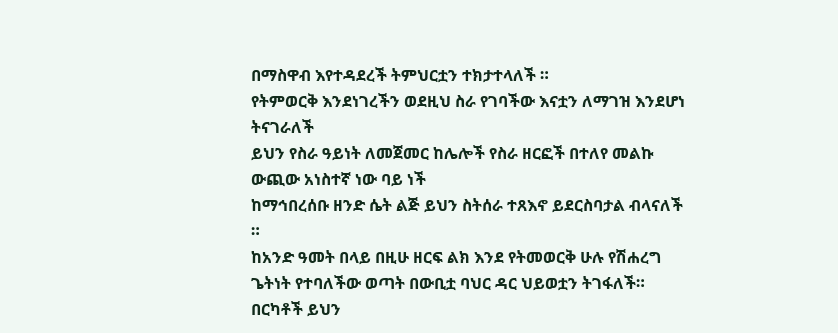በማስዋብ እየተዳደረች ትምህርቷን ተክታተላለች ።
የትምወርቅ እንደነገረችን ወደዚህ ስራ የገባችው እናቷን ለማገዝ እንደሆነ ትናገራለች
ይህን የስራ ዓይነት ለመጀመር ከሌሎች የስራ ዘርፎች በተለየ መልኩ ውጪው አነስተኛ ነው ባይ ነች
ከማኅበረሰቡ ዘንድ ሴት ልጅ ይህን ስትሰራ ተጸእኖ ይደርስባታል ብላናለች ።
ከአንድ ዓመት በላይ በዚሁ ዘርፍ ልክ እንደ የትመወርቅ ሁሉ የሽሐረግ ጌትነት የተባለችው ወጣት በውቢቷ ባህር ዳር ህይወቷን ትገፋለች።
በርካቶች ይህን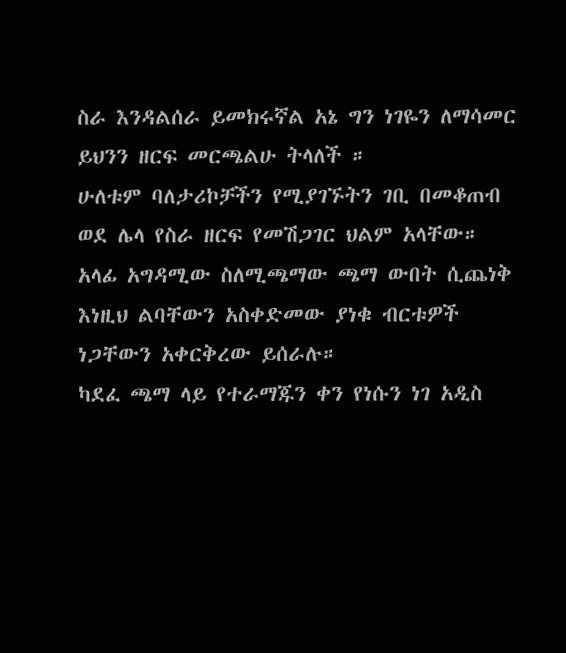ስራ እንዳልሰራ ይመክሩኛል አኔ ግን ነገዬን ለማሳመር ይህንን ዘርፍ መርጫልሁ ትላለች ።
ሁለቱም ባለታሪኮቻችን የሚያገኙትን ገቢ በመቆጠብ ወደ ሌላ የስራ ዘርፍ የመሽጋገር ህልም አላቸው።
አላፊ አግዳሚው ስለሚጫማው ጫማ ውበት ሲጨነቅ እነዚህ ልባቸውን አስቀድመው ያነቁ ብርቱዎች ነጋቸውን አቀርቅረው ይሰራሉ።
ካደፈ ጫማ ላይ የተራማጁን ቀን የነሱን ነገ አዲስ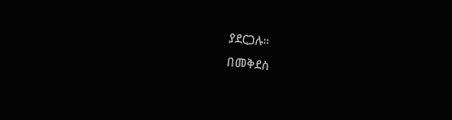ያደርጋሉ።
በመቅደስ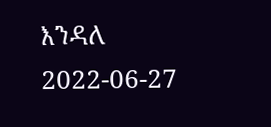እንዳለ
2022-06-27